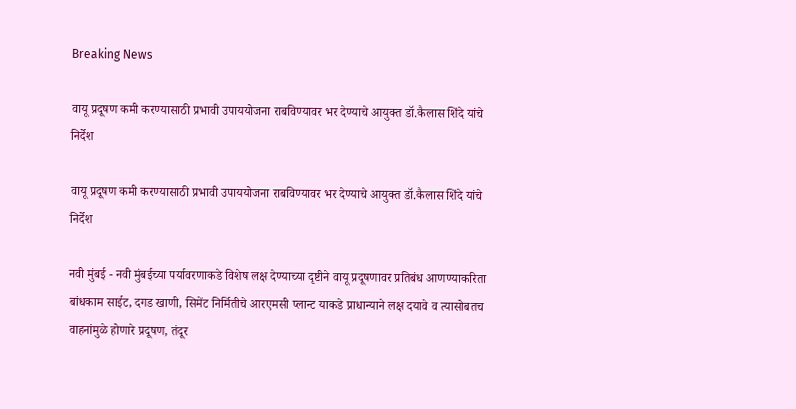Breaking News

वायू प्रदूषण कमी करण्यासाठी प्रभावी उपाययोजना राबविण्यावर भर देण्याचे आयुक्त डॉ.कैलास शिंदे यांचे निर्देश

वायू प्रदूषण कमी करण्यासाठी प्रभावी उपाययोजना राबविण्यावर भर देण्याचे आयुक्त डॉ.कैलास शिंदे यांचे निर्देश

नवी मुंबई - नवी मुंबईच्या पर्यावरणाकडे विशेष लक्ष देण्याच्या दृष्टीने वायू प्रदूषणावर प्रतिबंध आणण्याकरिता बांधकाम साईट, दगड खाणी, सिमेंट निर्मितीचे आरएमसी प्लान्ट याकडे प्राधान्याने लक्ष दयावे व त्यासोबतच वाहनांमुळे होणारे प्रदूषण, तंदूर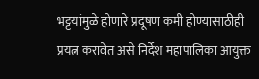भट्टयांमुळे होणारे प्रदूषण कमी होण्यासाठीही प्रयत्न करावेत असे निर्देश महापालिका आयुक्त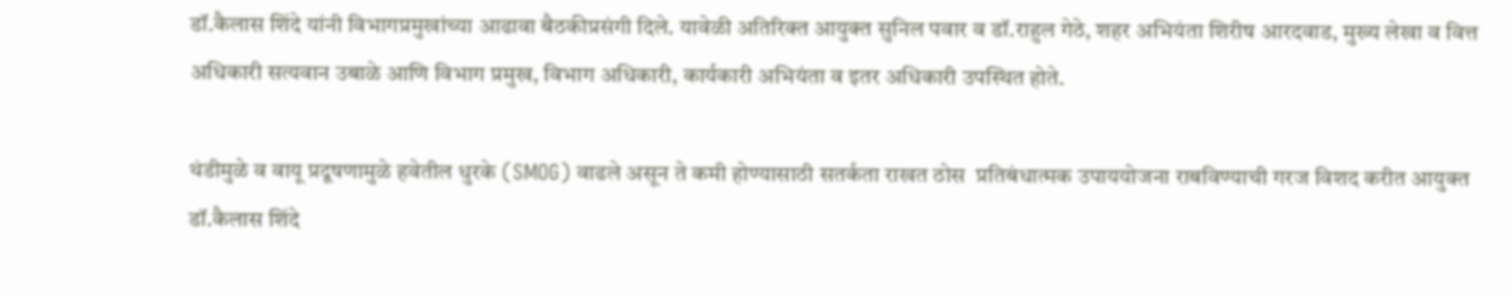डॉ.कैलास शिंदे यांनी विभागप्रमुखांच्या आढावा बैठकीप्रसंगी दिले. यावेळी अतिरिक्त आयुक्त सुनिल पवार व डॉ.राहुल गेठे, शहर अभियंता शिरीष आरदवाड, मुख्य लेखा व वित्त अधिकारी सत्यवान उबाळे आणि विभाग प्रमुख, विभाग अधिकारी, कार्यकारी अभियंता व इतर अधिकारी उपस्थित होते.

थंडीमुळे व वायू प्रदूषणामुळे हवेतील धुरके (SMOG) वाढले असून ते कमी होण्यासाठी सतर्कता राखत ठोस  प्रतिबंधात्मक उपाययोजना राबविण्याची गरज विशद करीत आयुक्त डॉ.कैलास शिंदे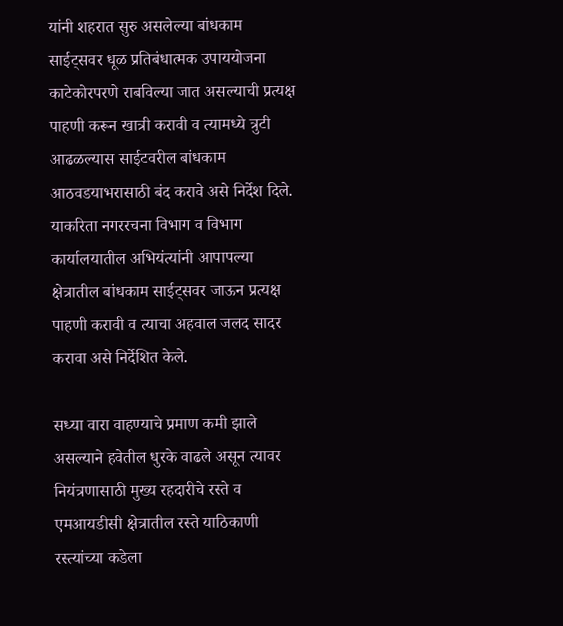यांनी शहरात सुरु असलेल्या बांधकाम साईट्सवर धूळ प्रतिबंधात्मक उपाययोजना काटेकोरपरणे राबविल्या जात असल्याची प्रत्यक्ष पाहणी करून खात्री करावी व त्यामध्ये त्रुटी आढळल्यास साईटवरील बांधकाम आठवडयाभरासाठी बंद करावे असे निर्देश दिले. याकरिता नगररचना विभाग व विभाग कार्यालयातील अभियंत्यांनी आपापल्या क्षेत्रातील बांधकाम साईट्सवर जाऊन प्रत्यक्ष पाहणी करावी व त्याचा अहवाल जलद सादर करावा असे निर्देशित केले.

सध्या वारा वाहण्याचे प्रमाण कमी झाले असल्याने हवेतील धुरके वाढले असून त्यावर नियंत्रणासाठी मुख्य रहदारीचे रस्ते व एमआयडीसी क्षेत्रातील रस्ते याठिकाणी रस्त्यांच्या कडेला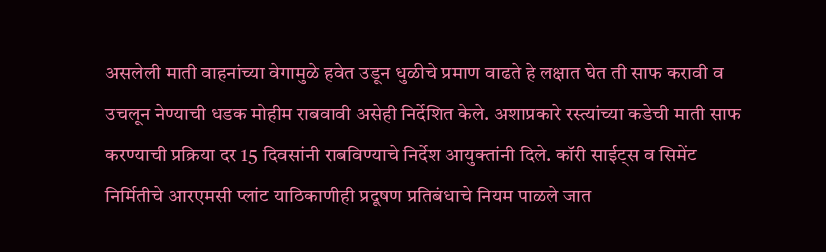असलेली माती वाहनांच्या वेगामुळे हवेत उडून धुळीचे प्रमाण वाढते हे लक्षात घेत ती साफ करावी व उचलून नेण्याची धडक मोहीम राबवावी असेही निर्देशित केले. अशाप्रकारे रस्त्यांच्या कडेची माती साफ करण्याची प्रक्रिया दर 15 दिवसांनी राबविण्याचे निर्देश आयुक्तांनी दिले. कॉरी साईट्स व सिमेंट निर्मितीचे आरएमसी प्लांट याठिकाणीही प्रदूषण प्रतिबंधाचे नियम पाळले जात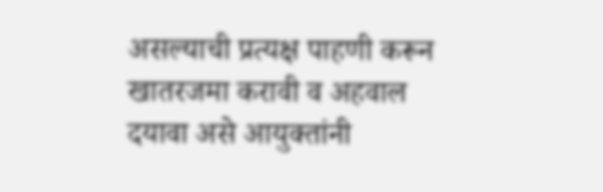असल्याची प्रत्यक्ष पाहणी करून खातरजमा करावी व अहवाल दयावा असे आयुक्तांनी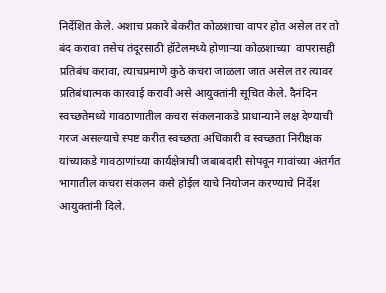निर्देशित केले. अशाच प्रकारे बेकरीत कोळशाचा वापर होत असेल तर तो बंद करावा तसेच तंदूरसाठी हॉटेलमध्ये होणाऱ्या कोळशाच्या  वापरासही प्रतिबंध करावा, त्याचप्रमाणे कुठे कचरा जाळला जात असेल तर त्यावर प्रतिबंधात्मक कारवाई करावी असे आयुक्तांनी सूचित केले. दैनंदिन स्वच्छतेमध्ये गावठाणातील कचरा संकलनाकडे प्राधान्याने लक्ष देण्याची गरज असल्याचे स्पष्ट करीत स्वच्छता अधिकारी व स्वच्छता निरीक्षक यांच्याकडे गावठाणांच्या कार्यक्षेत्राची जबाबदारी सोपवून गावांच्या अंतर्गत भागातील कचरा संकलन कसे होईल याचे नियोजन करण्याचे निर्देश आयुक्तांनी दिले.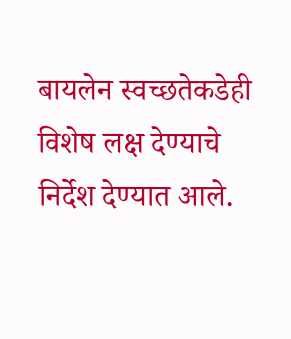बायलेन स्वच्छतेकडेही विशेष लक्ष देण्याचे निर्देश देण्यात आले.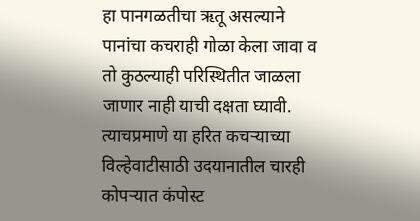हा पानगळतीचा ऋतू असल्याने पानांचा कचराही गोळा केला जावा व तो कुठल्याही परिस्थितीत जाळला जाणार नाही याची दक्षता घ्यावी. त्याचप्रमाणे या हरित कचऱ्याच्या विल्हेवाटीसाठी उदयानातील चारही कोपऱ्यात कंपोस्ट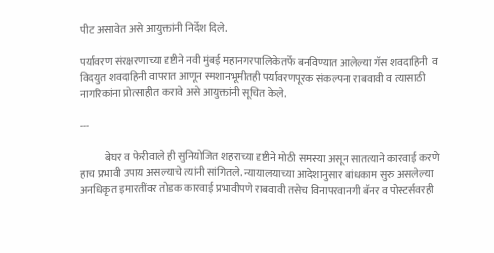पीट असावेत असे आयुक्तांनी निर्देश दिले.

पर्यावरण संरक्षरणाच्या दृष्टीने नवी मुंबई महानगरपालिकेतर्फे बनविण्यात आलेल्या गॅस शवदाहिनी  व विदयुत शवदाहिनी वापरात आणून स्मशानभूमीतही पर्यावरणपूरक संकल्पना राबवावी व त्यासाठी नागरिकांना प्रोत्साहीत करावे असे आयुक्तांनी सूचित केले.

---

            बेघर व फेरीवाले ही सुनियोजित शहराच्या दृष्टीने मोठी समस्या असून सातत्याने कारवाई करणे हाच प्रभावी उपाय असल्याचे त्यांनी सांगितले. न्यायालयाच्या आदेशानुसार बांधकाम सुरु असलेल्या अनधिकृत इमारतींवर तोडक कारवाई प्रभावीपणे राबवावी तसेच विनापरवानगी बॅनर व पोस्टर्सवरही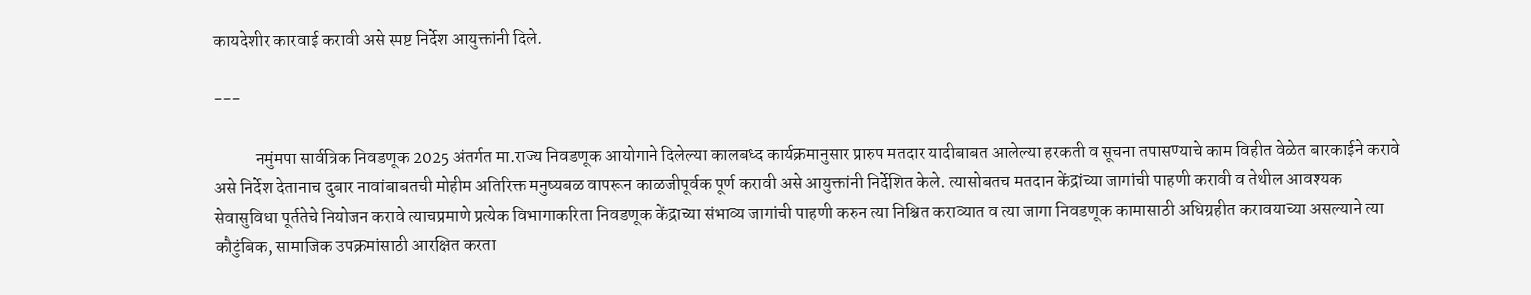कायदेशीर कारवाई करावी असे स्पष्ट निर्देश आयुक्तांनी दिले.

---

            नमुंमपा सार्वत्रिक निवडणूक 2025 अंतर्गत मा.राज्य निवडणूक आयोगाने दिलेल्या कालबध्द कार्यक्रमानुसार प्रारुप मतदार यादीबाबत आलेल्या हरकती व सूचना तपासण्याचे काम विहीत वेळेत बारकाईने करावे असे निर्देश देतानाच दुबार नावांबाबतची मोहीम अतिरिक्त मनुष्यबळ वापरून काळजीपूर्वक पूर्ण करावी असे आयुक्तांनी निर्देशित केले. त्यासोबतच मतदान केंद्रांच्या जागांची पाहणी करावी व तेथील आवश्यक सेवासुविधा पूर्ततेचे नियोजन करावे त्याचप्रमाणे प्रत्येक विभागाकरिता निवडणूक केंद्राच्या संभाव्य जागांची पाहणी करुन त्या निश्चित कराव्यात व त्या जागा निवडणूक कामासाठी अधिग्रहीत करावयाच्या असल्याने त्या कौटुंबिक, सामाजिक उपक्रमांसाठी आरक्षित करता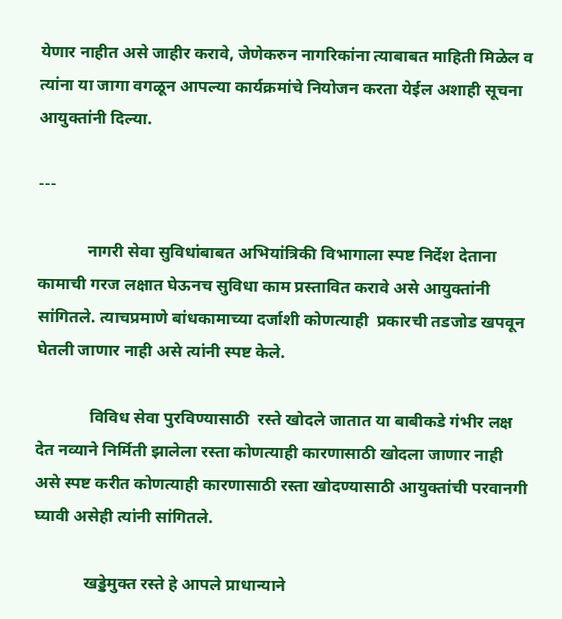येणार नाहीत असे जाहीर करावे, जेणेकरुन नागरिकांना त्याबाबत माहिती मिळेल व त्यांना या जागा वगळून आपल्या कार्यक्रमांचे नियोजन करता येईल अशाही सूचना आयुक्तांनी दिल्या.

---

            नागरी सेवा सुविधांबाबत अभियांत्रिकी विभागाला स्पष्ट निर्देश देताना कामाची गरज लक्षात घेऊनच सुविधा काम प्रस्तावित करावे असे आयुक्तांनी सांगितले. त्याचप्रमाणे बांधकामाच्या दर्जाशी कोणत्याही  प्रकारची तडजोड खपवून घेतली जाणार नाही असे त्यांनी स्पष्ट केले.

             विविध सेवा पुरविण्यासाठी  रस्ते खोदले जातात या बाबीकडे गंभीर लक्ष देत नव्याने निर्मिती झालेला रस्ता कोणत्याही कारणासाठी खोदला जाणार नाही असे स्पष्ट करीत कोणत्याही कारणासाठी रस्ता खोदण्यासाठी आयुक्तांची परवानगी घ्यावी असेही त्यांनी सांगितले.

            खड्डेमुक्त रस्ते हे आपले प्राधान्याने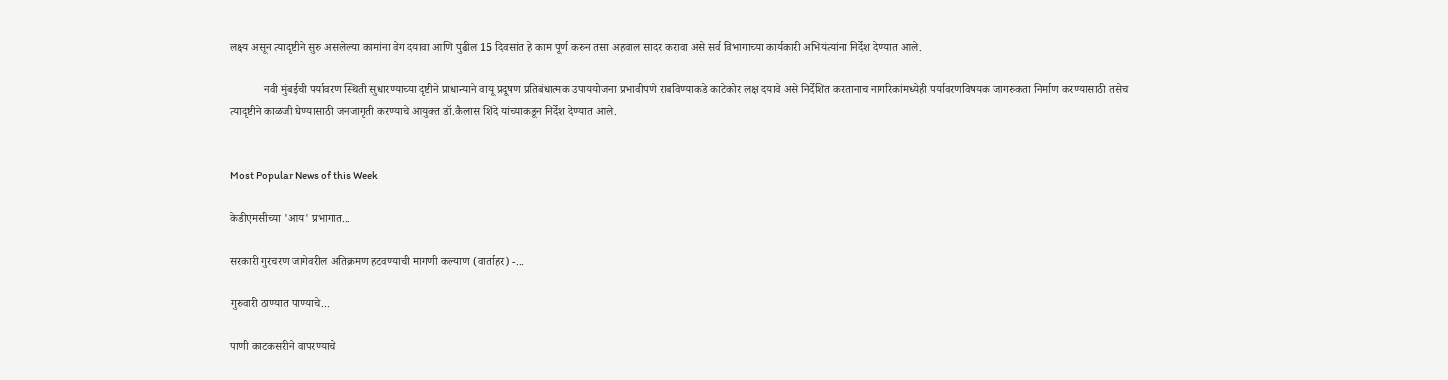लक्ष्य असून त्यादृष्टीने सुरु असलेल्या कामांना वेग दयावा आणि पुढील 15 दिवसांत हे काम पूर्ण करुन तसा अहवाल सादर करावा असे सर्व विभागाच्या कार्यकारी अभियंत्यांना निर्देश देण्यात आले.

            नवी मुंबईची पर्यावरण स्थिती सुधारण्याच्या दृष्टीने प्राधान्याने वायू प्रदूषण प्रतिबंधात्मक उपाययोजना प्रभावीपणे राबविण्याकडे काटेकोर लक्ष दयावे असे निर्देशित करतानाच नागरिकांमध्येही पर्यावरणविषयक जागरुकता निर्माण करण्यासाठी तसेच त्यादृष्टीने काळजी घेण्यासाठी जनजागृती करण्याचे आयुक्त डॉ.कैलास शिंदे यांच्याकडून निर्देश देण्यात आले.


Most Popular News of this Week

केडीएमसीच्या 'आय' प्रभागात...

सरकारी गुरचरण जागेवरील अतिक्रमण हटवण्याची मागणी कल्याण (वार्ताहर) -...

गुरुवारी ठाण्यात पाण्याचे...

पाणी काटकसरीने वापरण्याचे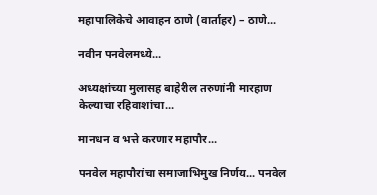महापालिकेचे आवाहन ठाणे (वार्ताहर) – ठाणे...

नवीन पनवेलमध्ये...

अध्यक्षांच्या मुलासह बाहेरील तरुणांनी मारहाण केल्याचा रहिवाशांचा...

मानधन व भत्ते करणार महापौर...

पनवेल महापौरांचा समाजाभिमुख निर्णय... पनवेल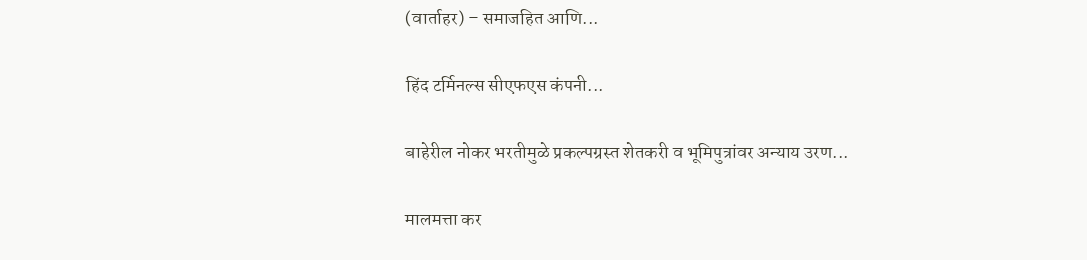(वार्ताहर) – समाजहित आणि...

हिंद टर्मिनल्स सीएफएस कंपनी...

बाहेरील नोकर भरतीमुळे प्रकल्पग्रस्त शेतकरी व भूमिपुत्रांवर अन्याय उरण...

मालमत्ता कर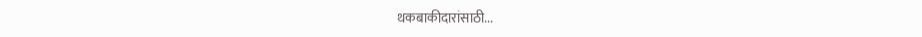थकबाकीदारांसाठी...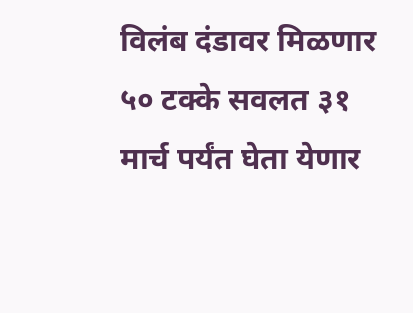विलंब दंडावर मिळणार ५० टक्के सवलत ३१ मार्च पर्यंत घेता येणार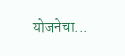योजनेचा...